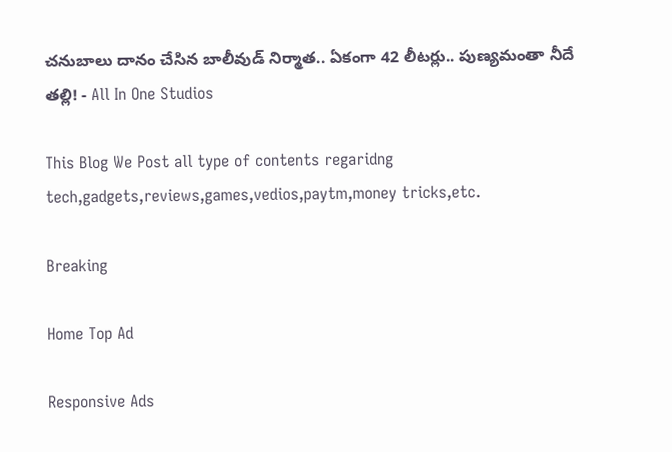చనుబాలు దానం చేసిన బాలీవుడ్ నిర్మాత.. ఏకంగా 42 లీటర్లు.. పుణ్యమంతా నీదే తల్లి! - All In One Studios

This Blog We Post all type of contents regaridng tech,gadgets,reviews,games,vedios,paytm,money tricks,etc.

Breaking

Home Top Ad

Responsive Ads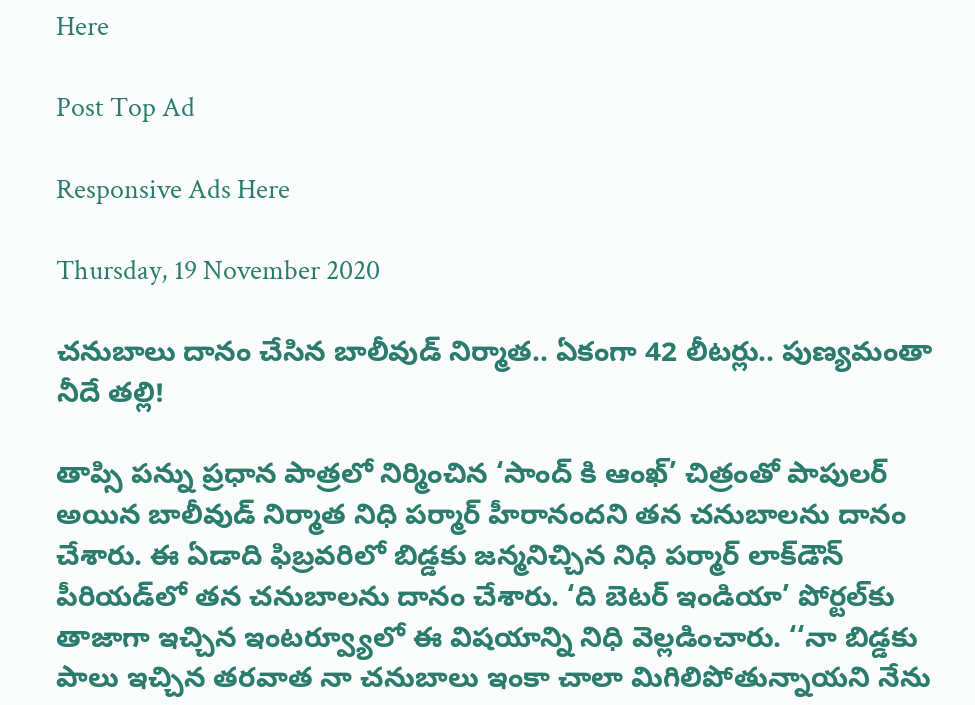Here

Post Top Ad

Responsive Ads Here

Thursday, 19 November 2020

చనుబాలు దానం చేసిన బాలీవుడ్ నిర్మాత.. ఏకంగా 42 లీటర్లు.. పుణ్యమంతా నీదే తల్లి!

తాప్సి పన్ను ప్రధాన పాత్రలో నిర్మించిన ‘సాంద్ కి ఆంఖ్’ చిత్రంతో పాపులర్ అయిన బాలీవుడ్ నిర్మాత నిధి పర్మార్ హీరానందని తన చనుబాలను దానం చేశారు. ఈ ఏడాది ఫిబ్రవరిలో బిడ్డకు జన్మనిచ్చిన నిధి పర్మార్ లాక్‌డౌన్ పీరియడ్‌లో తన చనుబాలను దానం చేశారు. ‘ది బెటర్ ఇండియా’ పోర్టల్‌కు తాజాగా ఇచ్చిన ఇంటర్వ్యూలో ఈ విషయాన్ని నిధి వెల్లడించారు. ‘‘నా బిడ్డకు పాలు ఇచ్చిన తరవాత నా చనుబాలు ఇంకా చాలా మిగిలిపోతున్నాయని నేను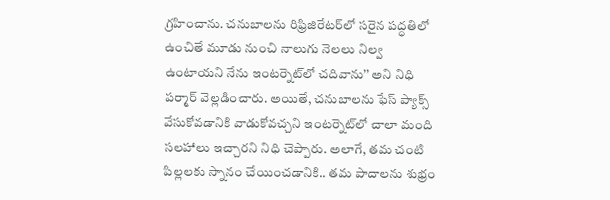గ్రహించాను. చనుబాలను రిఫ్రిజిరేటర్‌లో సరైన పద్ధతిలో ఉంచితే మూడు నుంచి నాలుగు నెలలు నిల్వ ఉంటాయని నేను ఇంటర్నెట్‌లో చదివాను’’ అని నిధి పర్మార్ వెల్లడించారు. అయితే, చనుబాలను ఫేస్‌ ప్యాక్స్‌ వేసుకోవడానికి వాడుకోవచ్చని ఇంటర్నెట్‌లో చాలా మంది సలహాలు ఇచ్చారని నిధి చెప్పారు. అలాగే, తమ చంటి పిల్లలకు స్నానం చేయించడానికి.. తమ పాదాలను శుభ్రం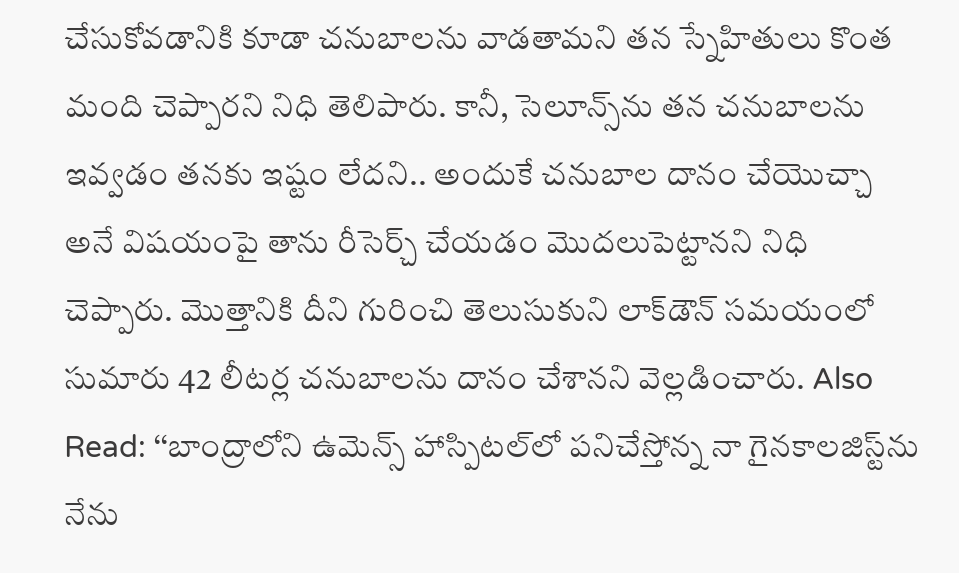చేసుకోవడానికి కూడా చనుబాలను వాడతామని తన స్నేహితులు కొంత మంది చెప్పారని నిధి తెలిపారు. కానీ, సెలూన్స్‌ను తన చనుబాలను ఇవ్వడం తనకు ఇష్టం లేదని.. అందుకే చనుబాల దానం చేయొచ్చా అనే విషయంపై తాను రీసెర్చ్ చేయడం మొదలుపెట్టానని నిధి చెప్పారు. మొత్తానికి దీని గురించి తెలుసుకుని లాక్‌డౌన్ సమయంలో సుమారు 42 లీటర్ల చనుబాలను దానం చేశానని వెల్లడించారు. Also Read: ‘‘బాంద్రాలోని ఉమెన్స్ హాస్పిటల్‌లో పనిచేస్తోన్న నా గైనకాలజిస్ట్‌ను నేను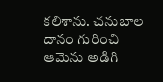కలిశాను. చనుబాల దానం గురించి ఆమెను అడిగి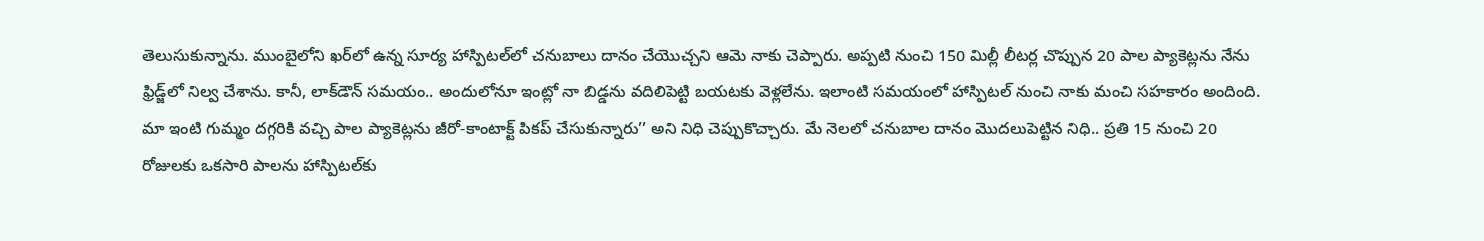తెలుసుకున్నాను. ముంబైలోని ఖర్‌లో ఉన్న సూర్య హాస్పిటల్‌లో చనుబాలు దానం చేయొచ్చని ఆమె నాకు చెప్పారు. అప్పటి నుంచి 150 మిల్లీ లీటర్ల చొప్పున 20 పాల ప్యాకెట్లను నేను ఫ్రిడ్జ్‌లో నిల్వ చేశాను. కానీ, లాక్‌డౌన్ సమయం.. అందులోనూ ఇంట్లో నా బిడ్డను వదిలిపెట్టి బయటకు వెళ్లలేను. ఇలాంటి సమయంలో హాస్పిటల్ నుంచి నాకు మంచి సహకారం అందింది. మా ఇంటి గుమ్మం దగ్గరికి వచ్చి పాల ప్యాకెట్లను జీరో-కాంటాక్ట్ పికప్ చేసుకున్నారు’’ అని నిధి చెప్పుకొచ్చారు. మే నెలలో చనుబాల దానం మొదలుపెట్టిన నిధి.. ప్రతి 15 నుంచి 20 రోజులకు ఒకసారి పాలను హాస్పిటల్‌కు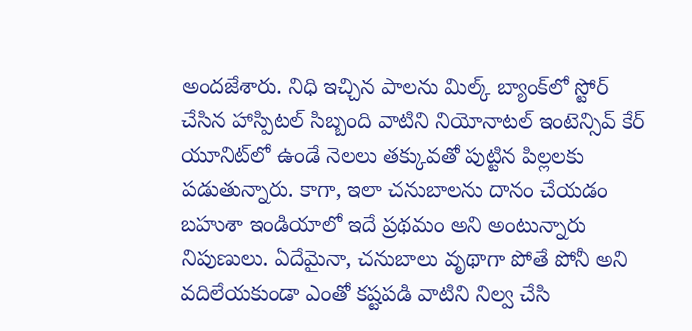అందజేశారు. నిధి ఇచ్చిన పాలను మిల్క్ బ్యాంక్‌లో స్టోర్ చేసిన హాస్పిటల్ సిబ్బంది వాటిని నియోనాటల్ ఇంటెన్సివ్ కేర్ యూనిట్‌లో ఉండే నెలలు తక్కువతో పుట్టిన పిల్లలకు పడుతున్నారు. కాగా, ఇలా చనుబాలను దానం చేయడం బహుశా ఇండియాలో ఇదే ప్రథమం అని అంటున్నారు నిపుణులు. ఏదేమైనా, చనుబాలు వృథాగా పోతే పోనీ అని వదిలేయకుండా ఎంతో కష్టపడి వాటిని నిల్వ చేసి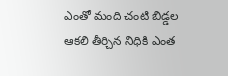ఎంతో మంది చంటి బిడ్డల ఆకలి తీర్చిన నిధికి ఎంత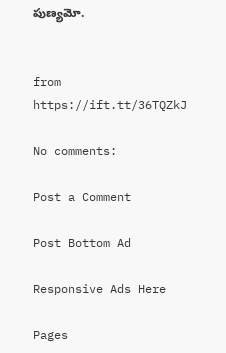పుణ్యమో.


from https://ift.tt/36TQZkJ

No comments:

Post a Comment

Post Bottom Ad

Responsive Ads Here

Pages